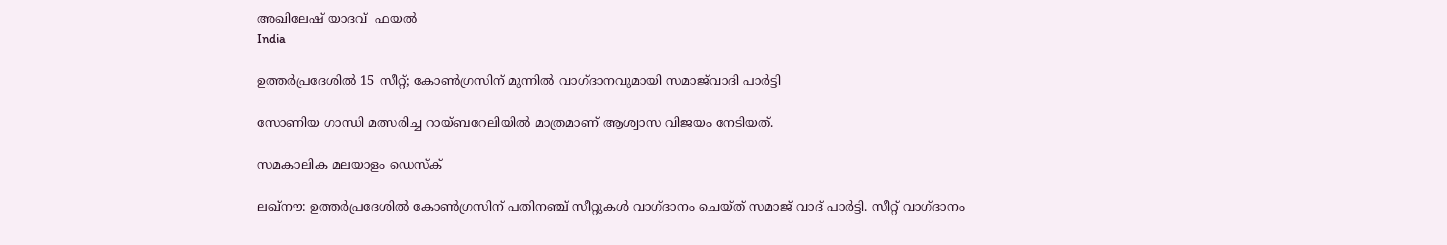അഖിലേഷ് യാദവ്  ഫയല്‍
India

ഉത്തര്‍പ്രദേശില്‍ 15 സീറ്റ്; കോണ്‍ഗ്രസിന് മുന്നില്‍ വാഗ്ദാനവുമായി സമാജ്‌വാദി പാര്‍ട്ടി

സോണിയ ഗാന്ധി മത്സരിച്ച റായ്ബറേലിയില്‍ മാത്രമാണ് ആശ്വാസ വിജയം നേടിയത്.

സമകാലിക മലയാളം ഡെസ്ക്

ലഖ്‌നൗ: ഉത്തര്‍പ്രദേശില്‍ കോണ്‍ഗ്രസിന് പതിനഞ്ച് സീറ്റുകള്‍ വാഗ്ദാനം ചെയ്ത് സമാജ് വാദ് പാര്‍ട്ടി. സീറ്റ് വാഗ്ദാനം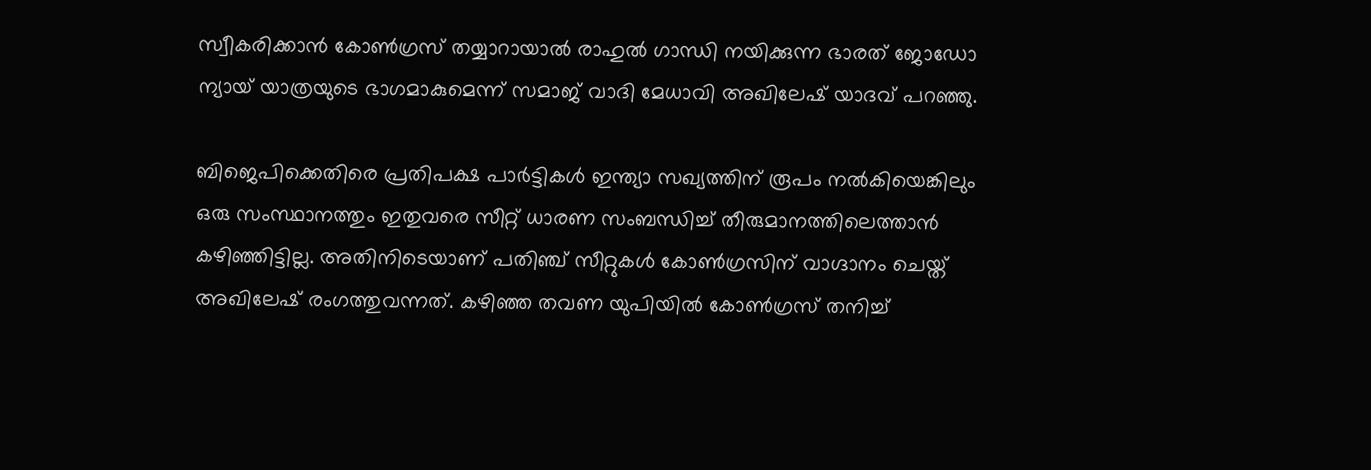സ്വീകരിക്കാന്‍ കോണ്‍ഗ്രസ് തയ്യാറായാല്‍ രാഹുല്‍ ഗാന്ധി നയിക്കുന്ന ഭാരത് ജോഡോ ന്യായ് യാത്രയുടെ ഭാഗമാകുമെന്ന് സമാജ് വാദി മേധാവി അഖിലേഷ് യാദവ് പറഞ്ഞു.

ബിജെപിക്കെതിരെ പ്രതിപക്ഷ പാര്‍ട്ടികള്‍ ഇന്ത്യാ സഖ്യത്തിന് രൂപം നല്‍കിയെങ്കിലും ഒരു സംസ്ഥാനത്തും ഇതുവരെ സീറ്റ് ധാരണ സംബന്ധിച്ച് തീരുമാനത്തിലെത്താന്‍ കഴിഞ്ഞിട്ടില്ല. അതിനിടെയാണ് പതിഞ്ച് സീറ്റുകള്‍ കോണ്‍ഗ്രസിന് വാഗ്ദാനം ചെയ്ത് അഖിലേഷ് രംഗത്തുവന്നത്. കഴിഞ്ഞ തവണ യുപിയില്‍ കോണ്‍ഗ്രസ് തനിച്ച്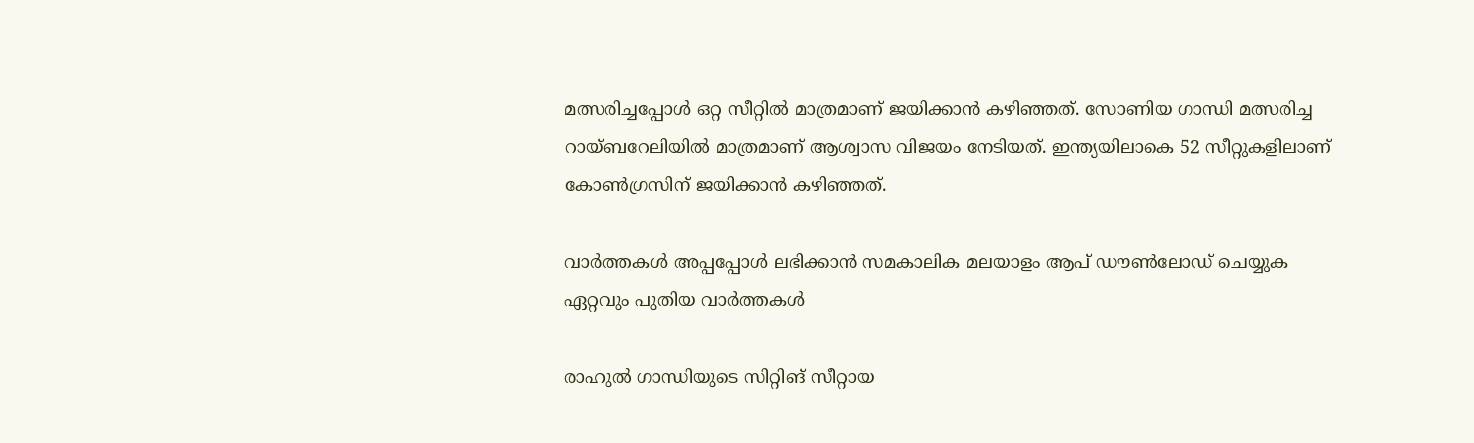മത്സരിച്ചപ്പോള്‍ ഒറ്റ സീറ്റില്‍ മാത്രമാണ് ജയിക്കാന്‍ കഴിഞ്ഞത്. സോണിയ ഗാന്ധി മത്സരിച്ച റായ്ബറേലിയില്‍ മാത്രമാണ് ആശ്വാസ വിജയം നേടിയത്. ഇന്ത്യയിലാകെ 52 സീറ്റുകളിലാണ് കോണ്‍ഗ്രസിന് ജയിക്കാന്‍ കഴിഞ്ഞത്.

വാര്‍ത്തകള്‍ അപ്പപ്പോള്‍ ലഭിക്കാന്‍ സമകാലിക മലയാളം ആപ് ഡൗണ്‍ലോഡ് ചെയ്യുക ഏറ്റവും പുതിയ വാര്‍ത്തകള്‍

രാഹുല്‍ ഗാന്ധിയുടെ സിറ്റിങ് സീറ്റായ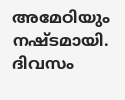അമേഠിയും നഷ്ടമായി. ദിവസം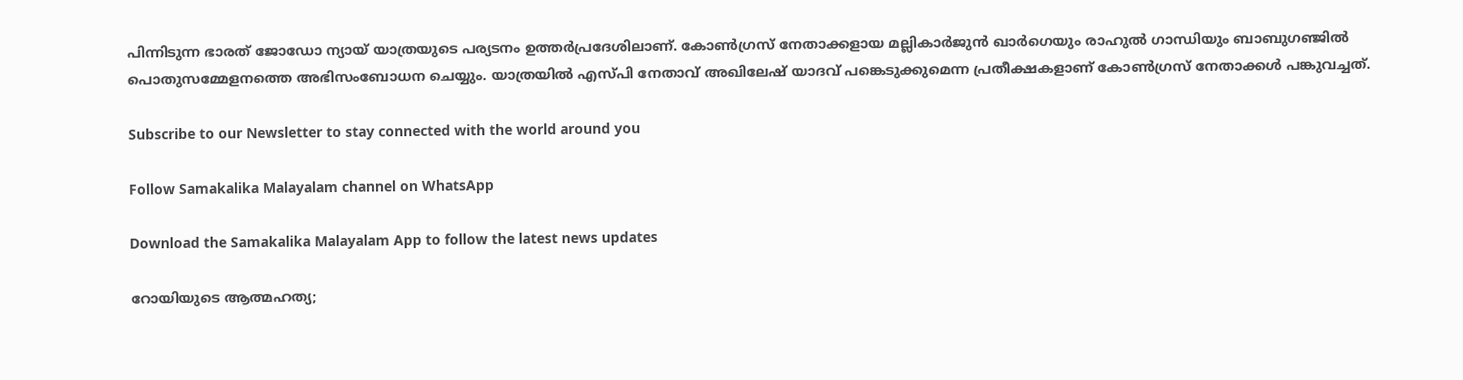പിന്നിടുന്ന ഭാരത് ജോഡോ ന്യായ് യാത്രയുടെ പര്യടനം ഉത്തര്‍പ്രദേശിലാണ്. കോണ്‍ഗ്രസ് നേതാക്കളായ മല്ലികാര്‍ജുന്‍ ഖാര്‍ഗെയും രാഹുല്‍ ഗാന്ധിയും ബാബുഗഞ്ജില്‍ പൊതുസമ്മേളനത്തെ അഭിസംബോധന ചെയ്യും. യാത്രയില്‍ എസ്പി നേതാവ് അഖിലേഷ് യാദവ് പങ്കെടുക്കുമെന്ന പ്രതീക്ഷകളാണ് കോണ്‍ഗ്രസ് നേതാക്കള്‍ പങ്കുവച്ചത്.

Subscribe to our Newsletter to stay connected with the world around you

Follow Samakalika Malayalam channel on WhatsApp

Download the Samakalika Malayalam App to follow the latest news updates

റോയിയുടെ ആത്മഹത്യ;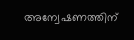അന്വേഷണത്തിന്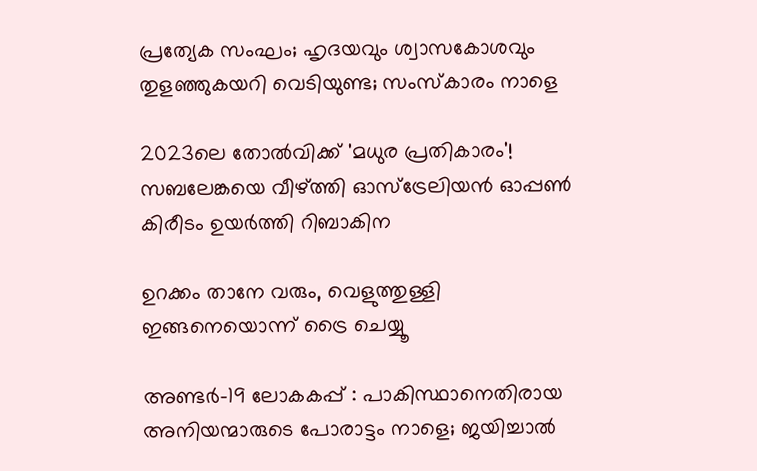പ്രത്യേക സംഘം; ഹൃദയവും ശ്വാസകോശവും തുളഞ്ഞുകയറി വെടിയുണ്ട; സംസ്‌കാരം നാളെ

2023ലെ തോല്‍വിക്ക് 'മധുര പ്രതികാരം'! സബലേങ്കയെ വീഴ്ത്തി ഓസ്‌ട്രേലിയന്‍ ഓപ്പണ്‍ കിരീടം ഉയര്‍ത്തി റിബാകിന

ഉറക്കം താനേ വരും, വെളുത്തുള്ളി ഇങ്ങനെയൊന്ന് ട്രൈ ചെയ്യൂ

അണ്ടർ-19 ലോകകപ്പ് : പാകിസ്ഥാനെതിരായ അനിയന്മാരുടെ പോരാട്ടം നാളെ; ജയിച്ചാൽ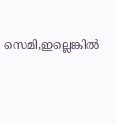സെമി,ഇല്ലെങ്കിൽ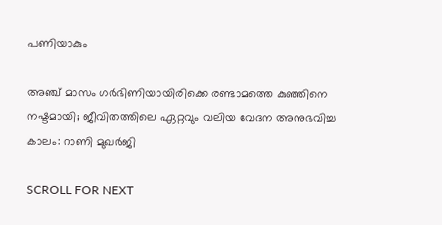പണിയാകും

അഞ്ച് മാസം ഗര്‍ഭിണിയായിരിക്കെ രണ്ടാമത്തെ കുഞ്ഞിനെ നഷ്ടമായി; ജീവിതത്തിലെ ഏറ്റവും വലിയ വേദന അനുഭവിച്ച കാലം: റാണി മുഖര്‍ജി

SCROLL FOR NEXT